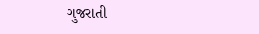ગુજરાતી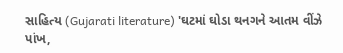સાહિત્ય (Gujarati literature) 'ઘટમાં ઘોડા થનગને આતમ વીંઝે પાંખ,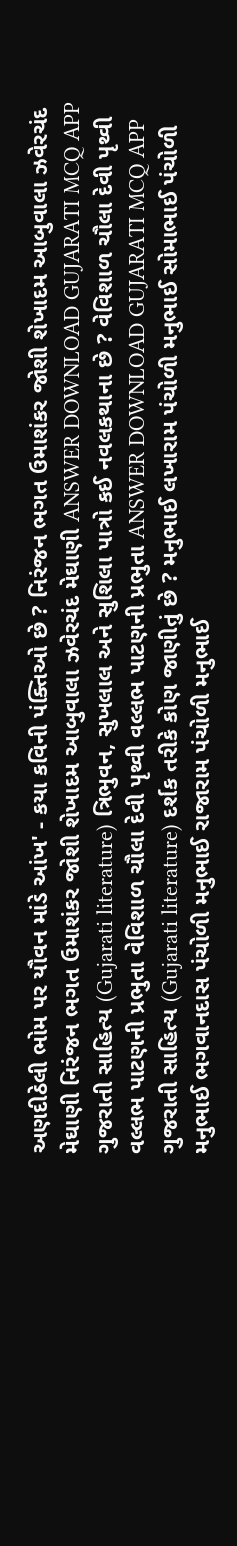અણદીઠેલી ભોમ પર યૌવન માંડે આંખ' - કયા કવિની પંક્તિઓ છે ? નિરંજન ભગત ઉમાશંકર જોશી શેખાદમ આબુવાલા ઝવેરચંદ મેઘાણી નિરંજન ભગત ઉમાશંકર જોશી શેખાદમ આબુવાલા ઝવેરચંદ મેઘાણી ANSWER DOWNLOAD GUJARATI MCQ APP
ગુજરાતી સાહિત્ય (Gujarati literature) ત્રિભુવન, સુખલાલ અને સુશિલા પાત્રો કઈ નવલકથાના છે ? વેવિશાળ ચૌલા દેવી પૃથ્વી વલ્લભ પાટણની પ્રભુતા વેવિશાળ ચૌલા દેવી પૃથ્વી વલ્લભ પાટણની પ્રભુતા ANSWER DOWNLOAD GUJARATI MCQ APP
ગુજરાતી સાહિત્ય (Gujarati literature) દર્શક તરીકે કોણ જાણીતું છે ? મનુભાઈ લખારામ પંચોળી મનુભાઈ સોમાભાઈ પંચોળી મનુભાઈ ભગવાનદાસ પંચોળી મનુભાઈ રાજારામ પંચોળી મનુભાઈ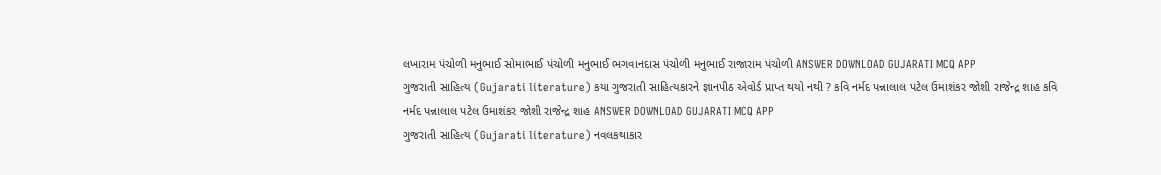લખારામ પંચોળી મનુભાઈ સોમાભાઈ પંચોળી મનુભાઈ ભગવાનદાસ પંચોળી મનુભાઈ રાજારામ પંચોળી ANSWER DOWNLOAD GUJARATI MCQ APP
ગુજરાતી સાહિત્ય (Gujarati literature) કયા ગુજરાતી સાહિત્યકારને જ્ઞાનપીઠ એવોર્ડ પ્રાપ્ત થયો નથી ? કવિ નર્મદ પન્નાલાલ પટેલ ઉમાશંકર જોશી રાજેન્દ્ર શાહ કવિ નર્મદ પન્નાલાલ પટેલ ઉમાશંકર જોશી રાજેન્દ્ર શાહ ANSWER DOWNLOAD GUJARATI MCQ APP
ગુજરાતી સાહિત્ય (Gujarati literature) નવલકથાકાર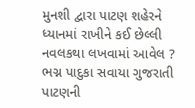મુનશી દ્વારા પાટણ શહેરને ધ્યાનમાં રાખીને કઈ છેલ્લી નવલકથા લખવામાં આવેલ ? ભગ્ન પાદુકા સવાયા ગુજરાતી પાટણની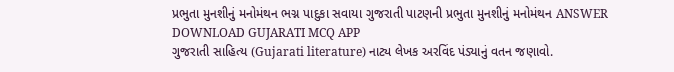પ્રભુતા મુનશીનું મનોમંથન ભગ્ન પાદુકા સવાયા ગુજરાતી પાટણની પ્રભુતા મુનશીનું મનોમંથન ANSWER DOWNLOAD GUJARATI MCQ APP
ગુજરાતી સાહિત્ય (Gujarati literature) નાટ્ય લેખક અરવિંદ પંડ્યાનું વતન જણાવો.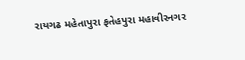રાયગઢ મહેતાપુરા ફતેહપુરા મહાવીરનગર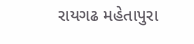રાયગઢ મહેતાપુરા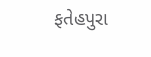ફતેહપુરા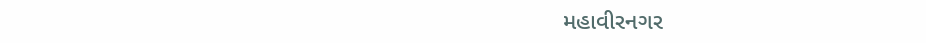મહાવીરનગર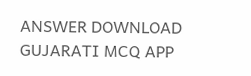ANSWER DOWNLOAD GUJARATI MCQ APP